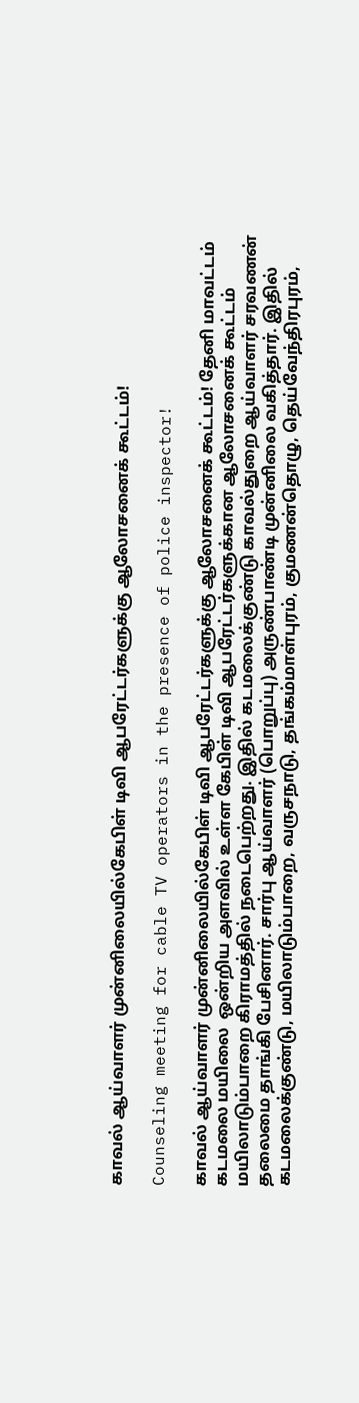காவல் ஆய்வாளர் முன்னிலையில்கேபிள் டிவி ஆபரேட்டர்களுக்கு ஆலோசனைக் கூட்டம்!

Counseling meeting for cable TV operators in the presence of police inspector!

காவல் ஆய்வாளர் முன்னிலையில்கேபிள் டிவி ஆபரேட்டர்களுக்கு ஆலோசனைக் கூட்டம்! தேனி மாவட்டம் கடமலை மயிலை  ஒன்றிய அளவில் உள்ள கேபிள் டிவி ஆபரேட்டர்களுக்கான ஆலோசனைக் கூட்டம் மயிலாடும்பாறை கிராமத்தில் நடைபெற்றது. இதில் கடமலைக்குண்டு காவல்துறை ஆய்வாளர் சரவணன் தலைமை தாங்கி பேசினார். சார்பு ஆய்வாளர் (பொறுப்பு) அருண்பாண்டி முன்னிலை வகித்தார். இதில் கடமலைக்குண்டு, மயிலாடும்பாறை, வருசநாடு, தங்கம்மாள்புரம், குமணன்தொழு, தெய்வேந்திரபுரம்,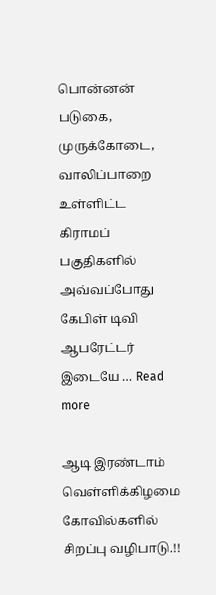பொன்னன் படுகை, முருக்கோடை, வாலிப்பாறை  உள்ளிட்ட கிராமப் பகுதிகளில் அவ்வப்போது கேபிள் டிவி ஆபரேட்டர் இடையே … Read more

ஆடி இரண்டாம் வெள்ளிக்கிழமை கோவில்களில் சிறப்பு வழிபாடு.!!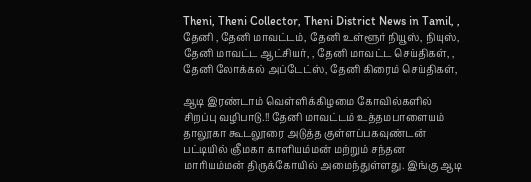Theni, Theni Collector, Theni District News in Tamil, , தேனி , தேனி மாவட்டம், தேனி உள்ளூர் நியூஸ், நியுஸ், தேனி மாவட்ட ஆட்சியர், , தேனி மாவட்ட செய்திகள், , தேனி லோக்கல் அப்டேட்ஸ், தேனி கிரைம் செய்திகள்,

ஆடி இரண்டாம் வெள்ளிக்கிழமை கோவில்களில் சிறப்பு வழிபாடு.!! தேனி மாவட்டம் உத்தமபாளையம் தாலூகா கூடலூரை அடுத்த குள்ளப்பகவுண்டன் பட்டியில் ஞீமகா காளியம்மன் மற்றும் சந்தன மாரியம்மன் திருக்கோயில் அமைந்துள்ளது. இங்கு ஆடி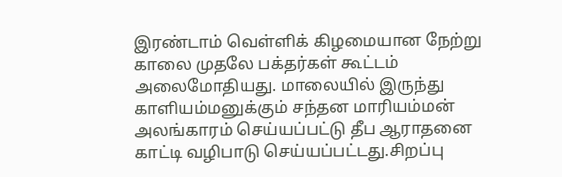இரண்டாம் வெள்ளிக் கிழமையான நேற்று  காலை முதலே பக்தர்கள் கூட்டம் அலைமோதியது. மாலையில் இருந்து காளியம்மனுக்கும் சந்தன மாரியம்மன் அலங்காரம் செய்யப்பட்டு தீப ஆராதனை காட்டி வழிபாடு செய்யப்பட்டது.சிறப்பு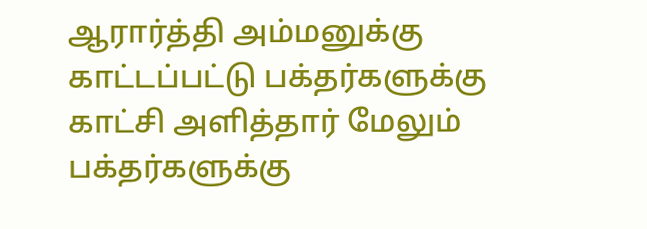ஆரார்த்தி அம்மனுக்கு காட்டப்பட்டு பக்தர்களுக்கு காட்சி அளித்தார் மேலும் பக்தர்களுக்கு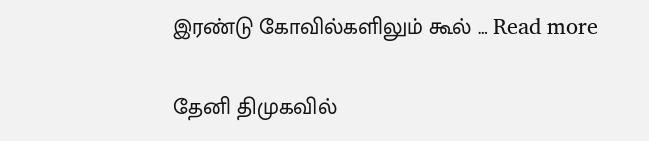இரண்டு கோவில்களிலும் கூல் … Read more

தேனி திமுகவில்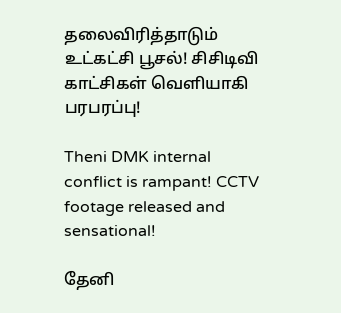தலைவிரித்தாடும் உட்கட்சி பூசல்! சிசிடிவி காட்சிகள் வெளியாகி பரபரப்பு!

Theni DMK internal conflict is rampant! CCTV footage released and sensational!

தேனி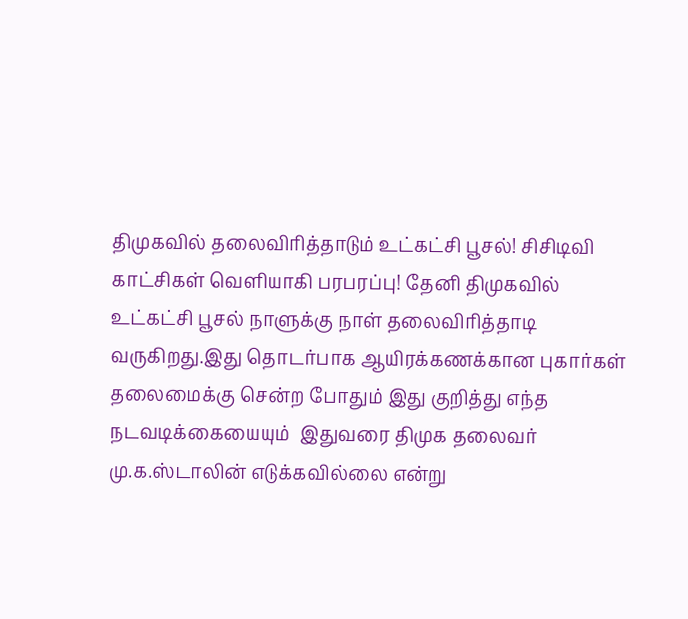திமுகவில் தலைவிரித்தாடும் உட்கட்சி பூசல்! சிசிடிவி காட்சிகள் வெளியாகி பரபரப்பு! தேனி திமுகவில் உட்கட்சி பூசல் நாளுக்கு நாள் தலைவிரித்தாடி வருகிறது.இது தொடர்பாக ஆயிரக்கணக்கான புகார்கள் தலைமைக்கு சென்ற போதும் இது குறித்து எந்த நடவடிக்கையையும்  இதுவரை திமுக தலைவர் மு.க.ஸ்டாலின் எடுக்கவில்லை என்று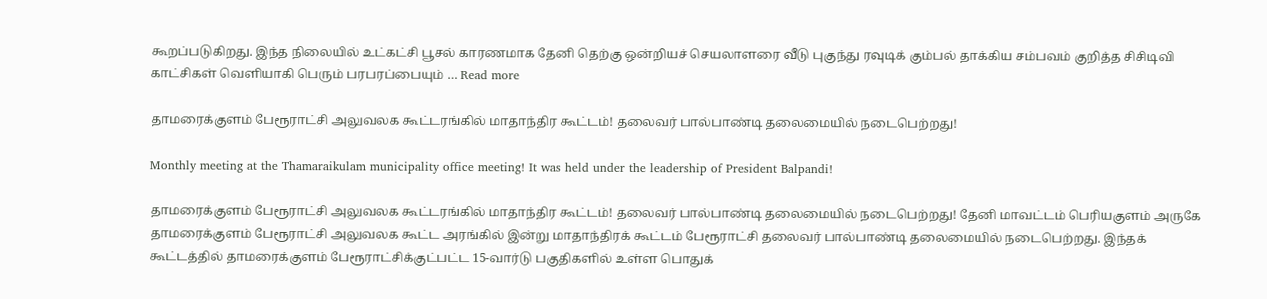கூறப்படுகிறது. இந்த நிலையில் உட்கட்சி பூசல் காரணமாக தேனி தெற்கு ஒன்றியச் செயலாளரை வீடு புகுந்து ரவுடிக் கும்பல் தாக்கிய சம்பவம் குறித்த சிசிடிவி காட்சிகள் வெளியாகி பெரும் பரபரப்பையும் … Read more

தாமரைக்குளம் பேரூராட்சி அலுவலக கூட்டரங்கில் மாதாந்திர கூட்டம்! தலைவர் பால்பாண்டி தலைமையில் நடைபெற்றது!

Monthly meeting at the Thamaraikulam municipality office meeting! It was held under the leadership of President Balpandi!

தாமரைக்குளம் பேரூராட்சி அலுவலக கூட்டரங்கில் மாதாந்திர கூட்டம்! தலைவர் பால்பாண்டி தலைமையில் நடைபெற்றது! தேனி மாவட்டம் பெரியகுளம் அருகே தாமரைக்குளம் பேரூராட்சி அலுவலக கூட்ட அரங்கில் இன்று மாதாந்திரக் கூட்டம் பேரூராட்சி தலைவர் பால்பாண்டி தலைமையில் நடைபெற்றது. இந்தக் கூட்டத்தில் தாமரைக்குளம் பேரூராட்சிக்குட்பட்ட 15-வார்டு பகுதிகளில் உள்ள பொதுக்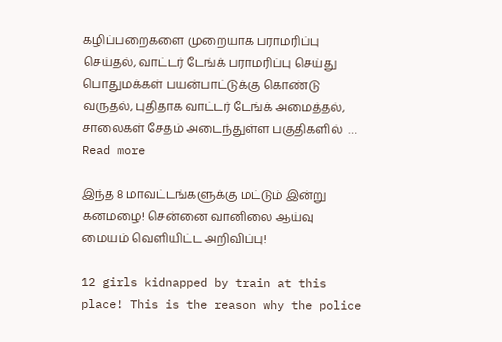கழிப்பறைகளை முறையாக பராமரிப்பு செய்தல், வாட்டர் டேங்க் பராமரிப்பு செய்து  பொதுமக்கள் பயன்பாட்டுக்கு கொண்டு வருதல், புதிதாக வாட்டர் டேங்க் அமைத்தல், சாலைகள் சேதம் அடைந்துள்ள பகுதிகளில்  … Read more

இந்த 8 மாவட்டங்களுக்கு மட்டும் இன்று கனமழை! சென்னை வானிலை ஆய்வு மையம் வெளியிட்ட அறிவிப்பு!

12 girls kidnapped by train at this place! This is the reason why the police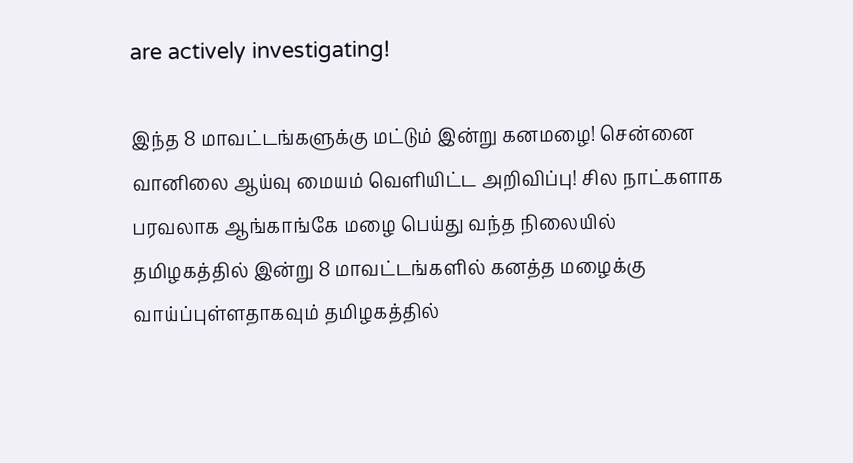are actively investigating!

இந்த 8 மாவட்டங்களுக்கு மட்டும் இன்று கனமழை! சென்னை வானிலை ஆய்வு மையம் வெளியிட்ட அறிவிப்பு! சில நாட்களாக பரவலாக ஆங்காங்கே மழை பெய்து வந்த நிலையில் தமிழகத்தில் இன்று 8 மாவட்டங்களில் கனத்த மழைக்கு வாய்ப்புள்ளதாகவும் தமிழகத்தில்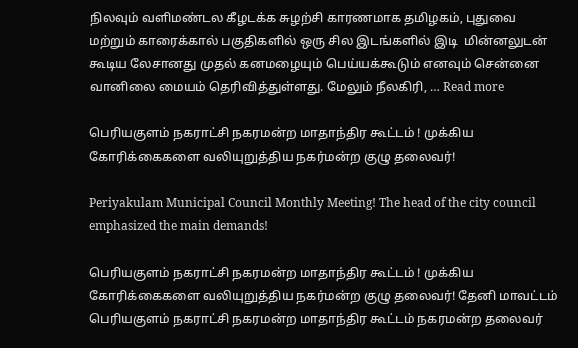நிலவும் வளிமண்டல கீழடக்க சுழற்சி காரணமாக தமிழகம், புதுவை மற்றும் காரைக்கால் பகுதிகளில் ஒரு சில இடங்களில் இடி  மின்னலுடன் கூடிய லேசானது முதல் கனமழையும் பெய்யக்கூடும் எனவும் சென்னை வானிலை மையம் தெரிவித்துள்ளது. மேலும் நீலகிரி, … Read more

பெரியகுளம் நகராட்சி நகரமன்ற மாதாந்திர கூட்டம் ! முக்கிய கோரிக்கைகளை வலியுறுத்திய நகர்மன்ற குழு தலைவர்!

Periyakulam Municipal Council Monthly Meeting! The head of the city council emphasized the main demands!

பெரியகுளம் நகராட்சி நகரமன்ற மாதாந்திர கூட்டம் ! முக்கிய கோரிக்கைகளை வலியுறுத்திய நகர்மன்ற குழு தலைவர்! தேனி மாவட்டம் பெரியகுளம் நகராட்சி நகரமன்ற மாதாந்திர கூட்டம் நகரமன்ற தலைவர்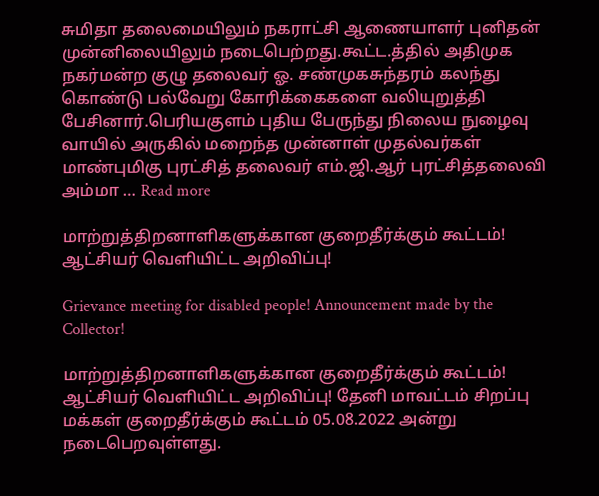சுமிதா தலைமையிலும் நகராட்சி ஆணையாளர் புனிதன் முன்னிலையிலும் நடைபெற்றது.கூட்ட.த்தில் அதிமுக நகர்மன்ற குழு தலைவர் ஓ. சண்முகசுந்தரம் கலந்து கொண்டு பல்வேறு கோரிக்கைகளை வலியுறுத்தி பேசினார்.பெரியகுளம் புதிய பேருந்து நிலைய நுழைவு வாயில் அருகில் மறைந்த முன்னாள் முதல்வர்கள் மாண்புமிகு புரட்சித் தலைவர் எம்.ஜி.ஆர் புரட்சித்தலைவி அம்மா … Read more

மாற்றுத்திறனாளிகளுக்கான குறைதீர்க்கும் கூட்டம்! ஆட்சியர் வெளியிட்ட அறிவிப்பு!

Grievance meeting for disabled people! Announcement made by the Collector!

மாற்றுத்திறனாளிகளுக்கான குறைதீர்க்கும் கூட்டம்! ஆட்சியர் வெளியிட்ட அறிவிப்பு! தேனி மாவட்டம் சிறப்பு மக்கள் குறைதீர்க்கும் கூட்டம் 05.08.2022 அன்று நடைபெறவுள்ளது.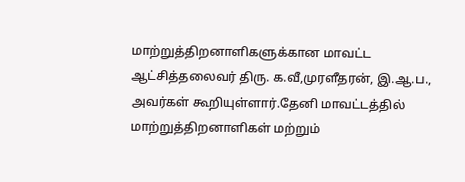மாற்றுத்திறனாளிகளுக்கான மாவட்ட ஆட்சித்தலைவர் திரு. க.வீ,முரளீதரன், இ.ஆ.ப., அவர்கள் கூறியுள்ளார்.தேனி மாவட்டத்தில் மாற்றுத்திறனாளிகள் மற்றும்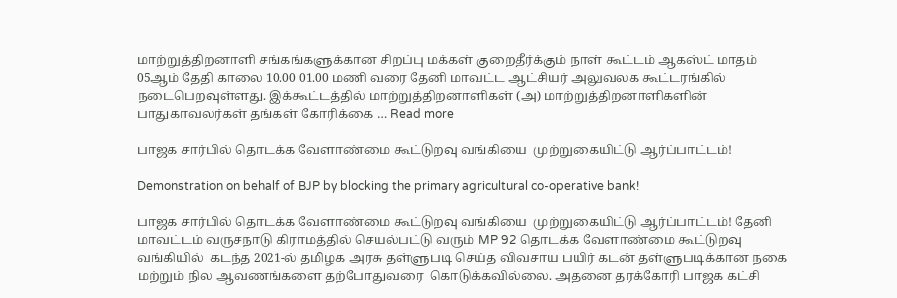மாற்றுத்திறனாளி சங்கங்களுக்கான சிறப்பு மக்கள் குறைதீர்க்கும் நாள் கூட்டம் ஆகஸ்ட் மாதம் 05ஆம் தேதி காலை 10.00 01.00 மணி வரை தேனி மாவட்ட ஆட்சியர் அலுவலக கூட்டரங்கில் நடைபெறவுள்ளது. இக்கூட்டத்தில் மாற்றுத்திறனாளிகள் (அ) மாற்றுத்திறனாளிகளின் பாதுகாவலர்கள் தங்கள் கோரிக்கை … Read more

பாஜக சார்பில் தொடக்க வேளாண்மை கூட்டுறவு வங்கியை  முற்றுகையிட்டு ஆர்ப்பாட்டம்!

Demonstration on behalf of BJP by blocking the primary agricultural co-operative bank!

பாஜக சார்பில் தொடக்க வேளாண்மை கூட்டுறவு வங்கியை  முற்றுகையிட்டு ஆர்ப்பாட்டம்! தேனி மாவட்டம் வருசநாடு கிராமத்தில் செயல்பட்டு வரும் MP 92 தொடக்க வேளாண்மை கூட்டுறவு வங்கியில்  கடந்த 2021-ல் தமிழக அரசு தள்ளுபடி செய்த விவசாய பயிர் கடன் தள்ளுபடிக்கான நகை மற்றும் நில ஆவணங்களை தற்போதுவரை  கொடுக்கவில்லை. அதனை தரக்கோரி பாஜக கட்சி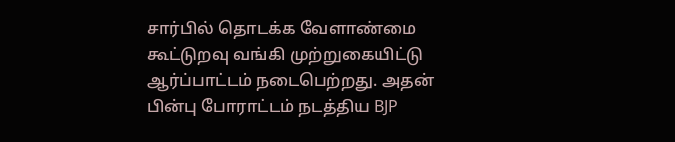சார்பில் தொடக்க வேளாண்மை கூட்டுறவு வங்கி முற்றுகையிட்டு ஆர்ப்பாட்டம் நடைபெற்றது. அதன் பின்பு போராட்டம் நடத்திய BJP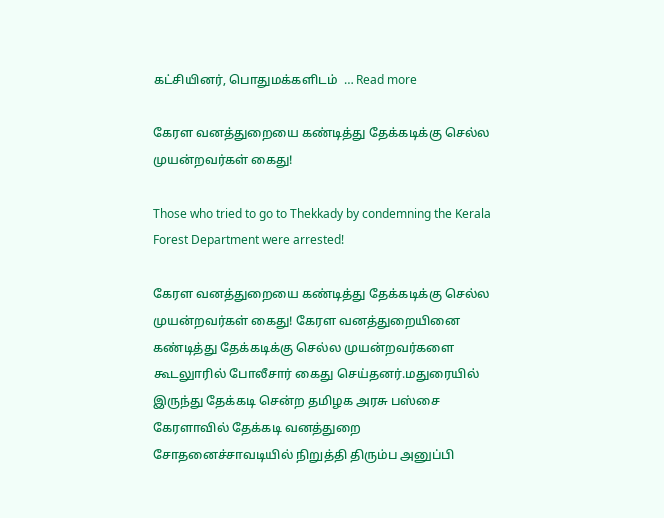கட்சியினர், பொதுமக்களிடம்  … Read more

கேரள வனத்துறையை கண்டித்து தேக்கடிக்கு செல்ல முயன்றவர்கள் கைது!

Those who tried to go to Thekkady by condemning the Kerala Forest Department were arrested!

கேரள வனத்துறையை கண்டித்து தேக்கடிக்கு செல்ல முயன்றவர்கள் கைது! கேரள வனத்துறையினை கண்டித்து தேக்கடிக்கு செல்ல முயன்றவர்களை கூடலுாரில் போலீசார் கைது செய்தனர்.மதுரையில் இருந்து தேக்கடி சென்ற தமிழக அரசு பஸ்சை கேரளாவில் தேக்கடி வனத்துறை சோதனைச்சாவடியில் நிறுத்தி திரும்ப அனுப்பி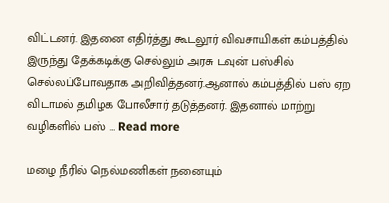விட்டனர். இதனை எதிர்த்து கூடலூர் விவசாயிகள் கம்பத்தில் இருந்து தேக்கடிக்கு செல்லும் அரசு டவுன் பஸ்சில் செல்லப்போவதாக அறிவித்தனர்.ஆனால் கம்பத்தில் பஸ் ஏற விடாமல் தமிழக போலீசார் தடுத்தனர். இதனால் மாற்று வழிகளில் பஸ் … Read more

மழை நீரில் நெல்மணிகள் நனையும்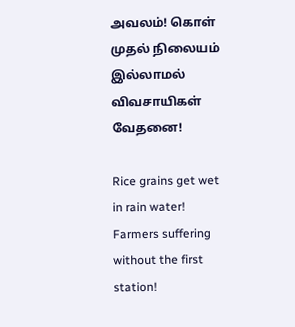அவலம்! கொள் முதல் நிலையம் இல்லாமல் விவசாயிகள் வேதனை!

Rice grains get wet in rain water! Farmers suffering without the first station!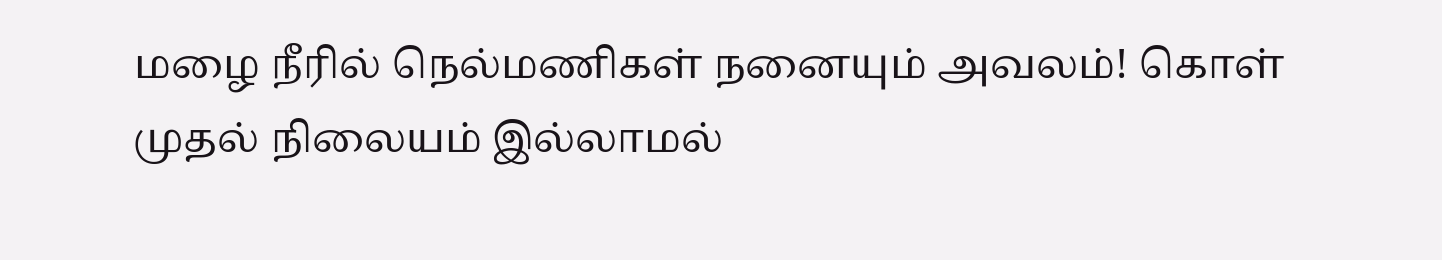மழை நீரில் நெல்மணிகள் நனையும் அவலம்! கொள் முதல் நிலையம் இல்லாமல்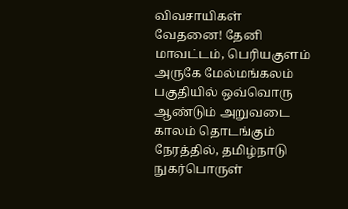விவசாயிகள் வேதனை! தேனி மாவட்டம், பெரியகுளம் அருகே மேல்மங்கலம் பகுதியில் ஒவ்வொரு ஆண்டும் அறுவடை காலம் தொடங்கும் நேரத்தில், தமிழ்நாடு நுகர்பொருள்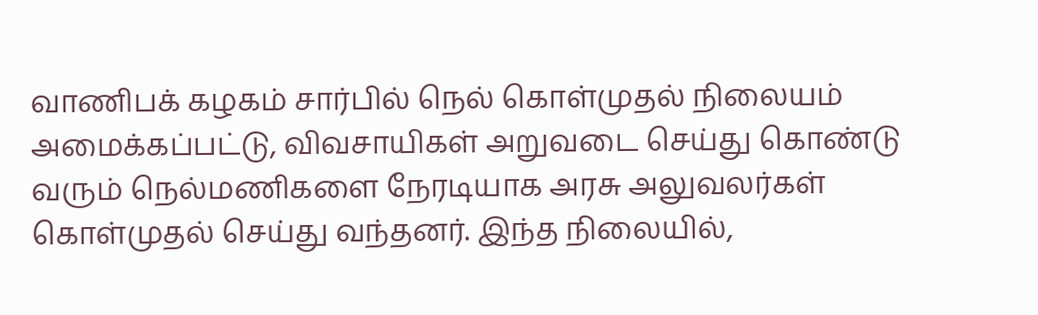வாணிபக் கழகம் சார்பில் நெல் கொள்முதல் நிலையம் அமைக்கப்பட்டு, விவசாயிகள் அறுவடை செய்து கொண்டு வரும் நெல்மணிகளை நேரடியாக அரசு அலுவலர்கள் கொள்முதல் செய்து வந்தனர். இந்த நிலையில்,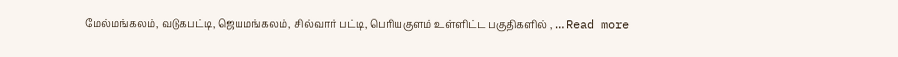மேல்மங்கலம், வடுகபட்டி, ஜெயமங்கலம், சில்வார் பட்டி, பெரியகுளம் உள்ளிட்ட பகுதிகளில் , … Read more